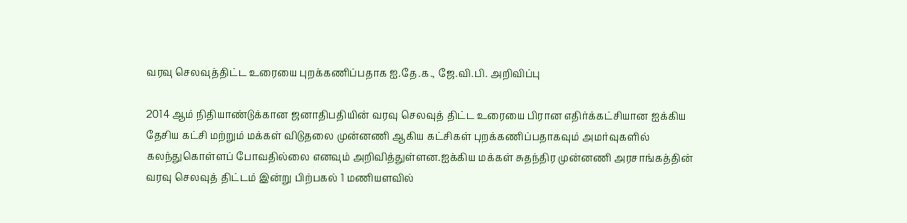வரவு செலவுத்திட்ட உரையை புறக்கணிப்பதாக ஐ.தே.க., ஜே.வி.பி. அறிவிப்பு

2014 ஆம் நிதியாண்டுக்கான ஜனாதிபதியின் வரவு செலவுத் திட்ட உரையை பிரான எதிர்க்கட்சியான ஐக்கிய தேசிய கட்சி மற்றும் மக்கள் விடுதலை முன்னணி ஆகிய கட்சிகள் புறக்கணிப்பதாகவும் அமர்வுகளில் கலந்துகொள்ளப் போவதில்லை எனவும் அறிவித்துள்ளன.ஐக்கிய மக்கள் சுதந்திர முன்னணி அரசாங்கத்தின் வரவு செலவுத் திட்டம் இன்று பிற்பகல் 1 மணியளவில்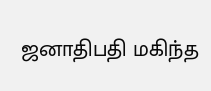ஜனாதிபதி மகிந்த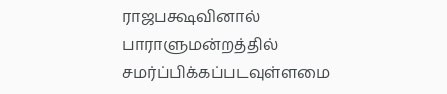ராஜபக்ஷவினால் பாராளுமன்றத்தில் சமர்ப்பிக்கப்படவுள்ளமை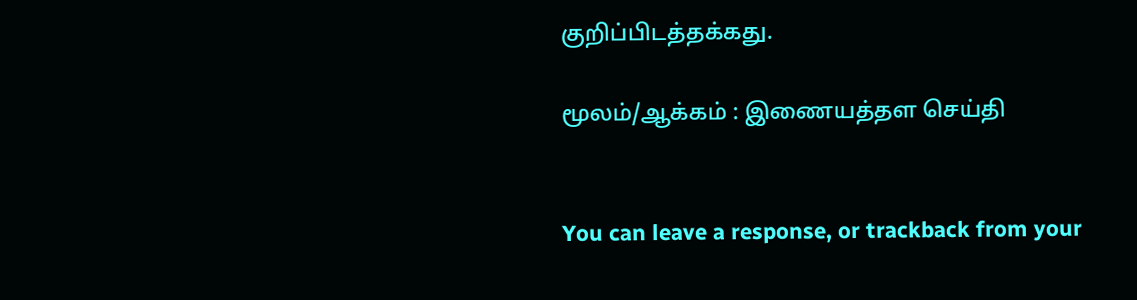குறிப்பிடத்தக்கது.

மூலம்/ஆக்கம் : இணையத்தள செய்தி


You can leave a response, or trackback from your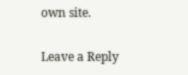own site.

Leave a Reply